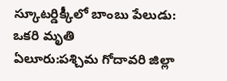స్కూటర్డిక్కీలో బాంబు పేలుడు: ఒకరి మృతి
ఏలూరు:పశ్చిమ గోదావరి జిల్లా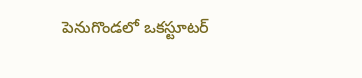పెనుగొండలో ఒకస్టూటర్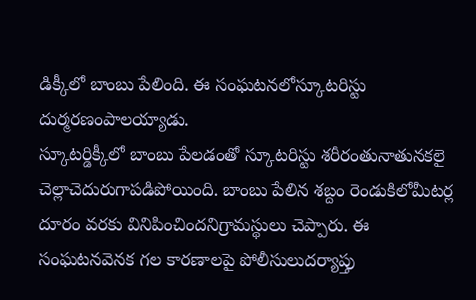డిక్కీలో బాంబు పేలింది. ఈ సంఘటనలోస్కూటరిస్టు దుర్మరణంపాలయ్యాడు.
స్కూటర్డిక్కీలో బాంబు పేలడంతో స్కూటరిస్టు శరీరంతునాతునకలై చెల్లాచెదురుగాపడిపోయింది. బాంబు పేలిన శబ్దం రెండుకిలోమీటర్ల దూరం వరకు వినిపించిందనిగ్రామస్థులు చెప్పారు. ఈ సంఘటనవెనక గల కారణాలపై పోలీసులుదర్యాప్తు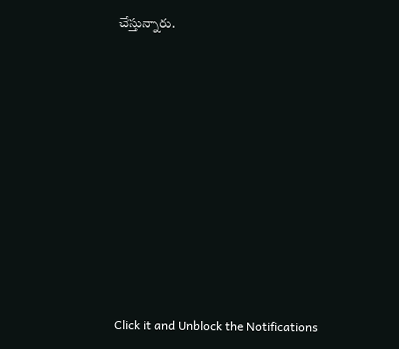చేస్తున్నారు.











Click it and Unblock the Notifications